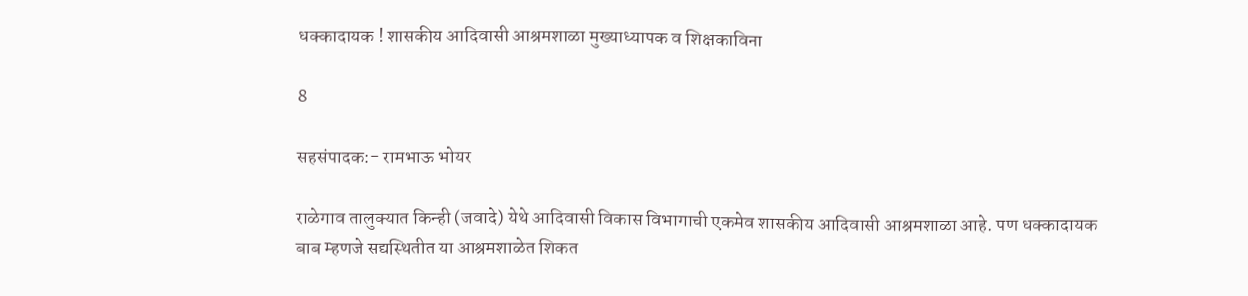धक्कादायक ! शासकीय आदिवासी आश्रमशाळा मुख्याध्यापक व शिक्षकाविना

8

सहसंपादक:- रामभाऊ भोयर

राळेगाव तालुक्यात किन्ही (जवादे) येथे आदिवासी विकास विभागाची एकमेव शासकीय आदिवासी आश्रमशाळा आहे. पण धक्कादायक बाब म्हणजे सद्यस्थितीत या आश्रमशाळेत शिकत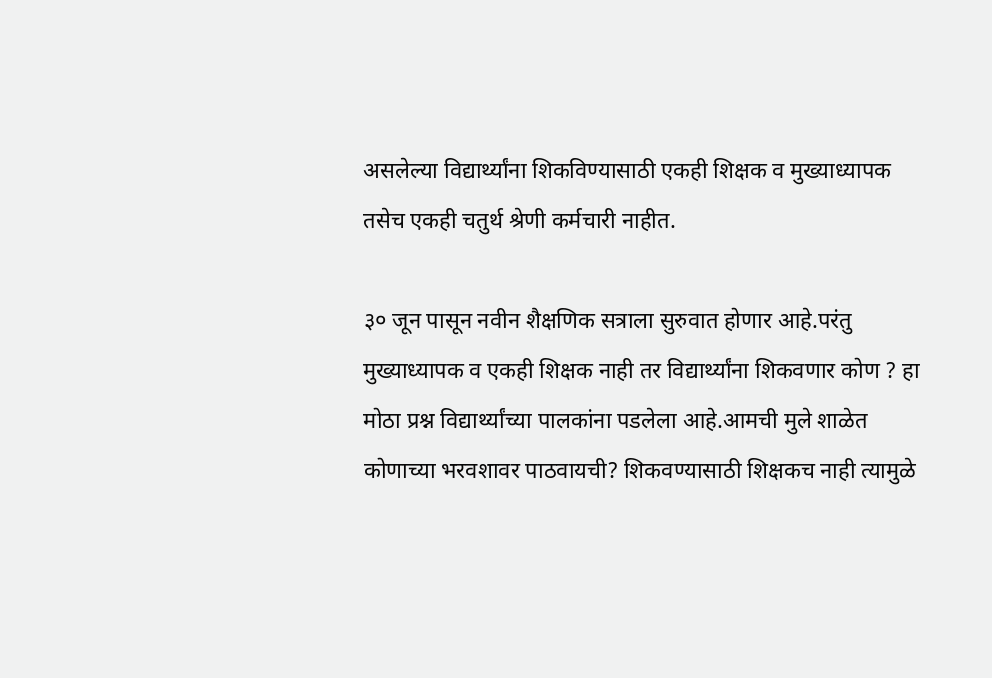असलेल्या विद्यार्थ्यांना शिकविण्यासाठी एकही शिक्षक व मुख्याध्यापक तसेच एकही चतुर्थ श्रेणी कर्मचारी नाहीत.

३० जून पासून नवीन शैक्षणिक सत्राला सुरुवात होणार आहे.परंतु मुख्याध्यापक व एकही शिक्षक नाही तर विद्यार्थ्यांना शिकवणार कोण ? हा मोठा प्रश्न विद्यार्थ्यांच्या पालकांना पडलेला आहे.आमची मुले शाळेत कोणाच्या भरवशावर पाठवायची? शिकवण्यासाठी शिक्षकच नाही त्यामुळे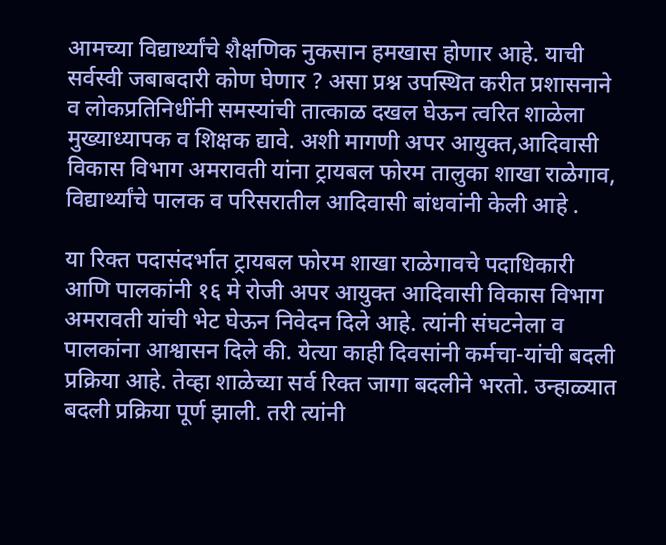आमच्या विद्यार्थ्यांचे शैक्षणिक नुकसान हमखास होणार आहे. याची सर्वस्वी जबाबदारी कोण घेणार ? असा प्रश्न उपस्थित करीत प्रशासनाने व लोकप्रतिनिधींनी समस्यांची तात्काळ दखल घेऊन त्वरित शाळेला मुख्याध्यापक व शिक्षक द्यावे. अशी मागणी अपर आयुक्त,आदिवासी विकास विभाग अमरावती यांना ट्रायबल फोरम तालुका शाखा राळेगाव, विद्यार्थ्यांचे पालक व परिसरातील आदिवासी बांधवांनी केली आहे .

या रिक्त पदासंदर्भात ट्रायबल फोरम शाखा राळेगावचे पदाधिकारी आणि पालकांनी १६ मे रोजी अपर आयुक्त आदिवासी विकास विभाग अमरावती यांची भेट घेऊन निवेदन दिले आहे. त्यांनी संघटनेला व पालकांना आश्वासन दिले की. येत्या काही दिवसांनी कर्मचा-यांची बदली प्रक्रिया आहे. तेव्हा शाळेच्या सर्व रिक्त जागा बदलीने भरतो. उन्हाळ्यात बदली प्रक्रिया पूर्ण झाली. तरी त्यांनी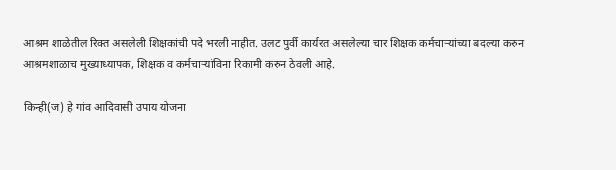आश्रम शाळेतील रिक्त असलेली शिक्षकांची पदे भरली नाहीत. उलट पुर्वी कार्यरत असलेल्या चार शिक्षक कर्मचाऱ्यांच्या बदल्या करुन आश्रमशाळाच मुख्याध्यापक, शिक्षक व कर्मचाऱ्यांविना रिकामी करुन ठेवली आहे.

किन्ही(ज) हे गांव आदिवासी उपाय योजना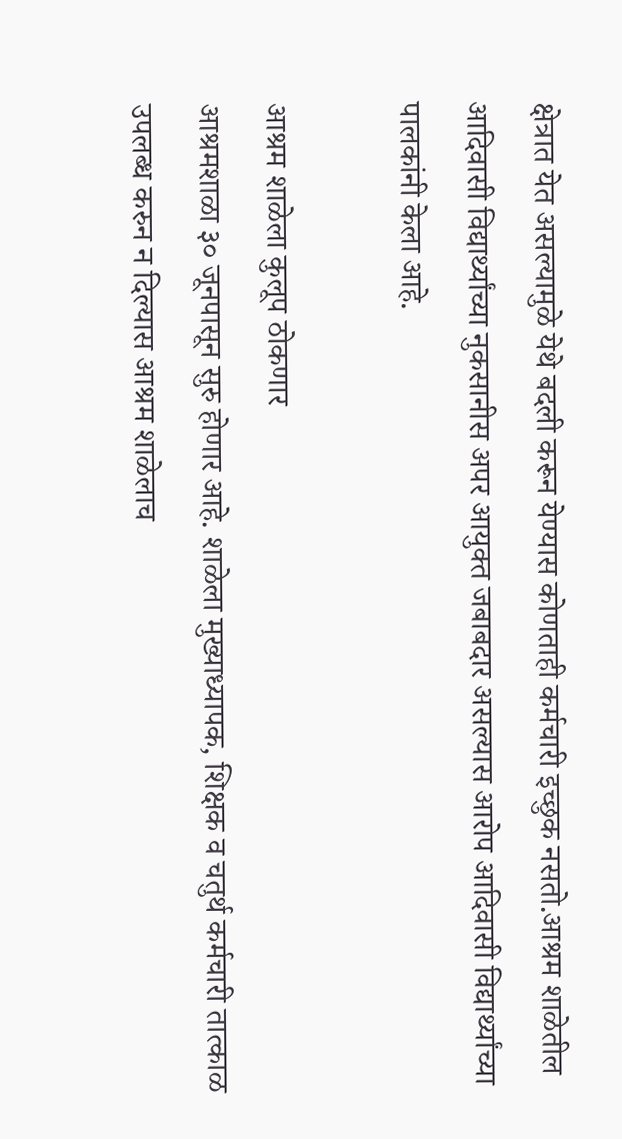क्षेत्रात येत असल्यामुळे येथे बदली करून येण्यास कोणताही कर्मचारी इच्छुक नसतो.आश्रम शाळेतील आदिवासी विद्यार्थ्यांच्या नुकसानीस अपर आयुक्त जबाबदार असल्यास आरोप आदिवासी विद्यार्थ्यांच्या पालकांनी केला आहे.

आश्रम शाळेला कुलूप ठोकणार
आश्रमशाळा ३० जूनपासून सुरु होणार आहे. शाळेला मुख्याध्यापक, शिक्षक व चतुर्थ कर्मचारी तात्काळ उपलब्ध करुन न दिल्यास आश्रम शाळेलाच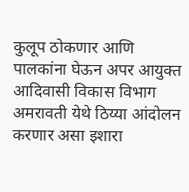कुलूप ठोकणार आणि पालकांना घेऊन अपर आयुक्त आदिवासी विकास विभाग अमरावती येथे ठिय्या आंदोलन करणार असा इशारा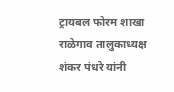ट्रायबल फोरम शाखा राळेगाव तालुकाध्यक्ष शंकर पंधरे यांनी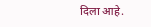दिला आहे.